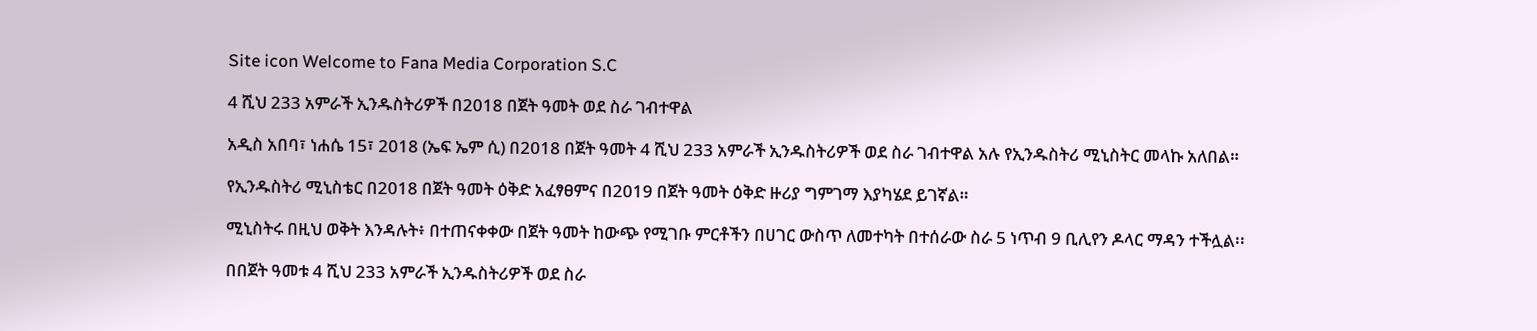Site icon Welcome to Fana Media Corporation S.C

4 ሺህ 233 አምራች ኢንዱስትሪዎች በ2018 በጀት ዓመት ወደ ስራ ገብተዋል

አዲስ አበባ፣ ነሐሴ 15፣ 2018 (ኤፍ ኤም ሲ) በ2018 በጀት ዓመት 4 ሺህ 233 አምራች ኢንዱስትሪዎች ወደ ስራ ገብተዋል አሉ የኢንዱስትሪ ሚኒስትር መላኩ አለበል።

የኢንዱስትሪ ሚኒስቴር በ2018 በጀት ዓመት ዕቅድ አፈፃፀምና በ2019 በጀት ዓመት ዕቅድ ዙሪያ ግምገማ እያካሄደ ይገኛል።

ሚኒስትሩ በዚህ ወቅት እንዳሉት፥ በተጠናቀቀው በጀት ዓመት ከውጭ የሚገቡ ምርቶችን በሀገር ውስጥ ለመተካት በተሰራው ስራ 5 ነጥብ 9 ቢሊየን ዶላር ማዳን ተችሏል፡፡

በበጀት ዓመቱ 4 ሺህ 233 አምራች ኢንዱስትሪዎች ወደ ስራ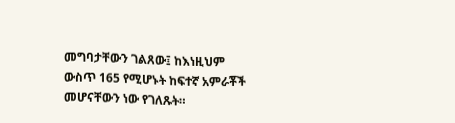መግባታቸውን ገልጸው፤ ከእነዚህም ውስጥ 165 የሚሆኑት ከፍተኛ አምራቾች መሆናቸውን ነው የገለጹት።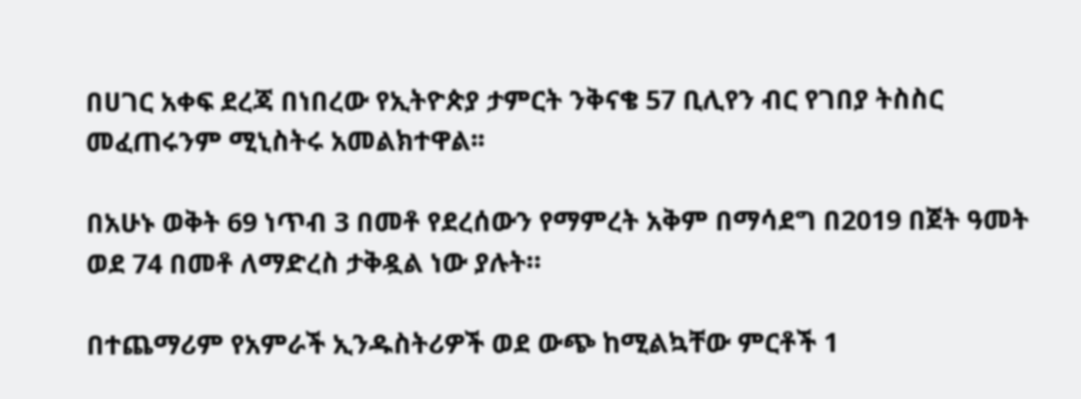በሀገር አቀፍ ደረጃ በነበረው የኢትዮጵያ ታምርት ንቅናቄ 57 ቢሊየን ብር የገበያ ትስስር መፈጠሩንም ሚኒስትሩ አመልክተዋል፡፡

በአሁኑ ወቅት 69 ነጥብ 3 በመቶ የደረሰውን የማምረት አቅም በማሳደግ በ2019 በጀት ዓመት ወደ 74 በመቶ ለማድረስ ታቅዷል ነው ያሉት።

በተጨማሪም የአምራች ኢንዱስትሪዎች ወደ ውጭ ከሚልኳቸው ምርቶች 1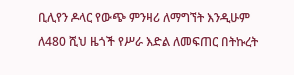ቢሊየን ዶላር የውጭ ምንዛሪ ለማግኘት እንዲሁም ለ480 ሺህ ዜጎች የሥራ እድል ለመፍጠር በትኩረት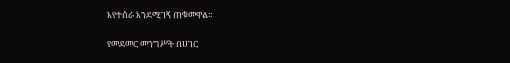እየተሰራ እንደሚገኝ ጠቁመዋል።

የመደመር መንግሥት በሀገር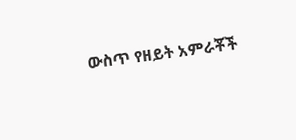ውስጥ የዘይት አምራቾች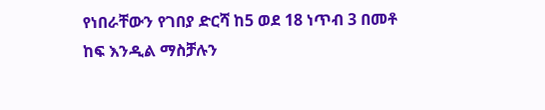የነበራቸውን የገበያ ድርሻ ከ5 ወደ 18 ነጥብ 3 በመቶ ከፍ እንዲል ማስቻሉን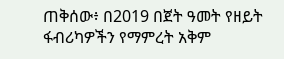ጠቅሰው፥ በ2019 በጀት ዓመት የዘይት ፋብሪካዎችን የማምረት አቅም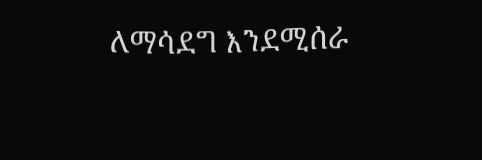ለማሳደግ እንደሚሰራ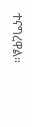ተናግረዋል።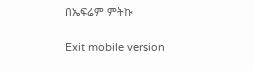በኤፍሬም ምትኩ

Exit mobile version